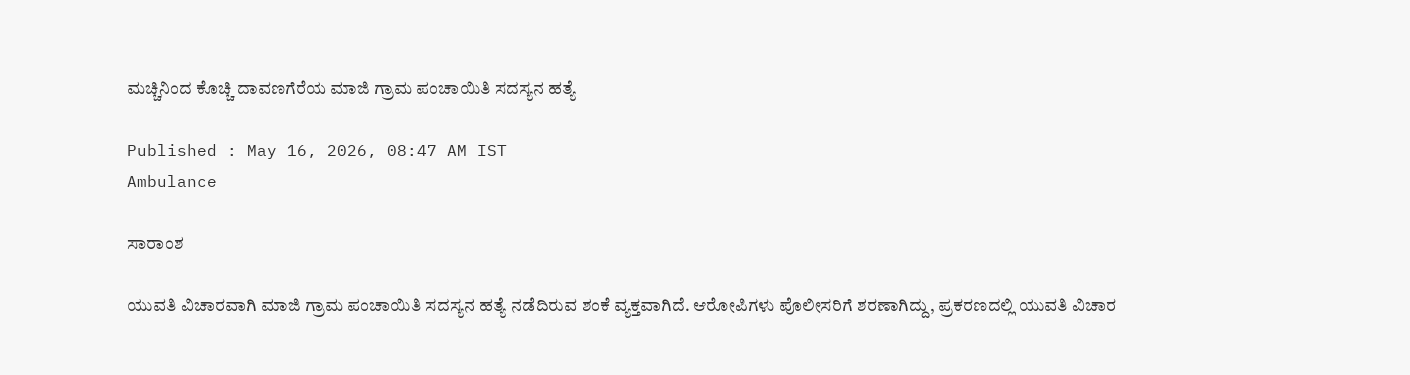ಮಚ್ಚಿನಿಂದ ಕೊಚ್ಚಿ ದಾವಣಗೆರೆಯ ಮಾಜಿ ಗ್ರಾಮ ಪಂಚಾಯಿತಿ ಸದಸ್ಯನ ಹತ್ಯೆ

Published : May 16, 2026, 08:47 AM IST
Ambulance

ಸಾರಾಂಶ

ಯುವತಿ ವಿಚಾರವಾಗಿ ಮಾಜಿ ಗ್ರಾಮ ಪಂಚಾಯಿತಿ ಸದಸ್ಯನ ಹತ್ಯೆ ನಡೆದಿರುವ ಶಂಕೆ ವ್ಯಕ್ತವಾಗಿದೆ. ಆರೋಪಿಗಳು ಪೊಲೀಸರಿಗೆ ಶರಣಾಗಿದ್ದು, ಪ್ರಕರಣದಲ್ಲಿ ಯುವತಿ ವಿಚಾರ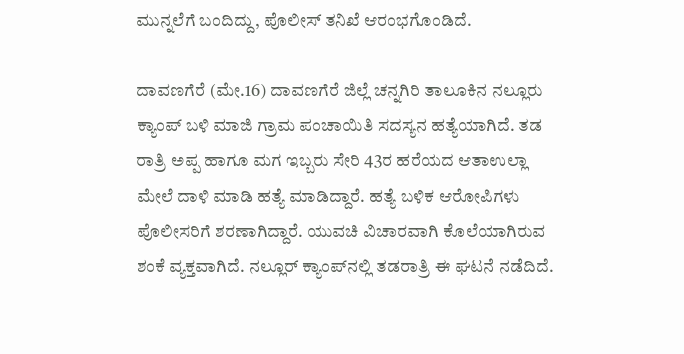ಮುನ್ನಲೆಗೆ ಬಂದಿದ್ದು, ಪೊಲೀಸ್ ತನಿಖೆ ಆರಂಭಗೊಂಡಿದೆ.

ದಾವಣಗೆರೆ (ಮೇ.16) ದಾವಣಗೆರೆ ಜಿಲ್ಲೆ ಚನ್ನಗಿರಿ ತಾಲೂಕಿನ ನಲ್ಲೂರು ಕ್ಯಾಂಪ್ ಬಳಿ ಮಾಜಿ ಗ್ರಾಮ ಪಂಚಾಯಿತಿ ಸದಸ್ಯನ ಹತ್ಯೆಯಾಗಿದೆ. ತಡ ರಾತ್ರಿ ಅಪ್ಪ ಹಾಗೂ ಮಗ ಇಬ್ಬರು ಸೇರಿ 43ರ ಹರೆಯದ ಆತಾಉಲ್ಲಾ ಮೇಲೆ ದಾಳಿ ಮಾಡಿ ಹತ್ಯೆ ಮಾಡಿದ್ದಾರೆ. ಹತ್ಯೆ ಬಳಿಕ ಆರೋಪಿಗಳು ಪೊಲೀಸರಿಗೆ ಶರಣಾಗಿದ್ದಾರೆ. ಯುವಚಿ ವಿಚಾರವಾಗಿ ಕೊಲೆಯಾಗಿರುವ ಶಂಕೆ ವ್ಯಕ್ತವಾಗಿದೆ. ನಲ್ಲೂರ್ ಕ್ಯಾಂಪ್‌ನಲ್ಲಿ ತಡರಾತ್ರಿ ಈ ಘಟನೆ ನಡೆದಿದೆ.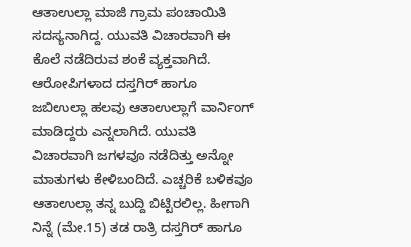ಆತಾಉಲ್ಲಾ ಮಾಜಿ ಗ್ರಾಮ ಪಂಚಾಯಿತಿ ಸದಸ್ಯನಾಗಿದ್ದ. ಯುವತಿ ವಿಚಾರವಾಗಿ ಈ ಕೊಲೆ ನಡೆದಿರುವ ಶಂಕೆ ವ್ಯಕ್ತವಾಗಿದೆ. ಆರೋಪಿಗಳಾದ ದಸ್ತಗಿರ್ ಹಾಗೂ ಜಬಿಉಲ್ಲಾ ಹಲವು ಆತಾಉಲ್ಲಾಗೆ ವಾರ್ನಿಂಗ್ ಮಾಡಿದ್ದರು ಎನ್ನಲಾಗಿದೆ. ಯುವತಿ ವಿಚಾರವಾಗಿ ಜಗಳವೂ ನಡೆದಿತ್ತು ಅನ್ನೋ ಮಾತುಗಳು ಕೇಳಿಬಂದಿದೆ. ಎಚ್ಚರಿಕೆ ಬಳಿಕವೂ ಆತಾಉಲ್ಲಾ ತನ್ನ ಬುದ್ದಿ ಬಿಟ್ಟಿರಲಿಲ್ಲ. ಹೀಗಾಗಿ ನಿನ್ನೆ (ಮೇ.15) ತಡ ರಾತ್ರಿ ದಸ್ತಗಿರ್ ಹಾಗೂ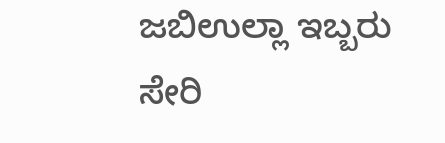ಜಬಿಉಲ್ಲಾ ಇಬ್ಬರು ಸೇರಿ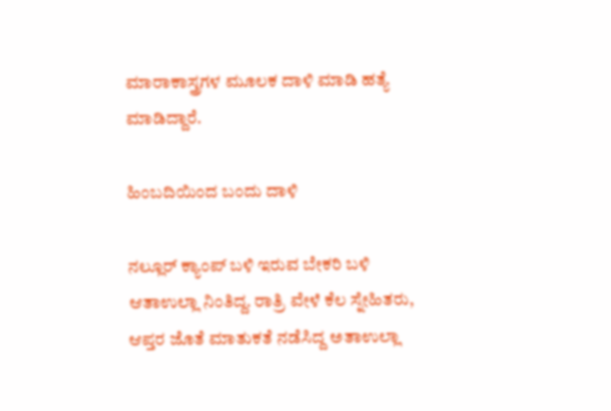ಮಾರಾಕಾಸ್ತ್ರಗಳ ಮೂಲಕ ದಾಳಿ ಮಾಡಿ ಹತ್ಯೆ ಮಾಡಿದ್ದಾರೆ.

ಹಿಂಬದಿಯಿಂದ ಬಂದು ದಾಳಿ

ನಲ್ಲೂರ್ ಕ್ಯಾಂಪ್ ಬಳಿ ಇರುವ ಬೇಕರಿ ಬಳಿ ಆತಾಉಲ್ಲಾ ನಿಂತಿದ್ದ. ರಾತ್ರಿ ವೇಳೆ ಕೆಲ ಸ್ನೇಹಿತರು, ಆಪ್ತರ ಜೊತೆ ಮಾತುಕತೆ ನಡೆಸಿದ್ದ ಅತಾಉಲ್ಲಾ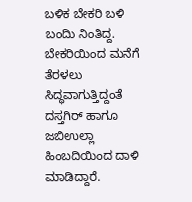ಬಳಿಕ ಬೇಕರಿ ಬಳಿ ಬಂದಿು ನಿಂತಿದ್ದ. ಬೇಕರಿಯಿಂದ ಮನೆಗೆ ತೆರಳಲು ಸಿದ್ಧವಾಗುತ್ತಿದ್ದಂತೆ ದಸ್ತಗಿರ್ ಹಾಗೂ ಜಬಿಉಲ್ಲಾ ಹಿಂಬದಿಯಿಂದ ದಾಳಿ ಮಾಡಿದ್ದಾರೆ.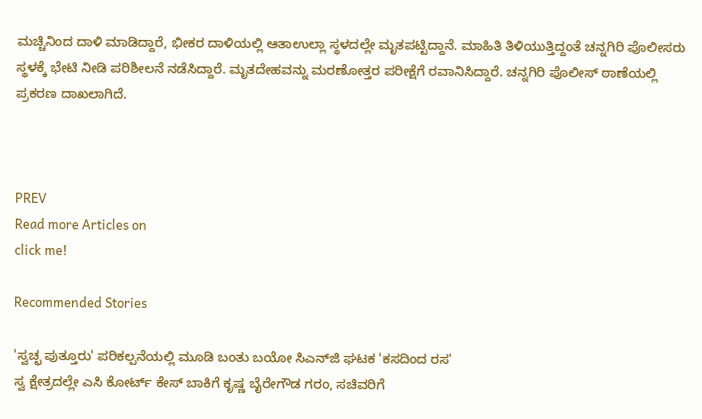ಮಚ್ಚಿನಿಂದ ದಾಳಿ ಮಾಡಿದ್ದಾರೆ, ಭೀಕರ ದಾಳಿಯಲ್ಲಿ ಆತಾಉಲ್ಲಾ ಸ್ಥಳದಲ್ಲೇ ಮೃತಪಟ್ಟಿದ್ದಾನೆ. ಮಾಹಿತಿ ತಿಳಿಯುತ್ತಿದ್ದಂತೆ ಚನ್ನಗಿರಿ ಪೊಲೀಸರು ಸ್ಥಳಕ್ಕೆ ಭೇಟಿ ನೀಡಿ ಪರಿಶೀಲನೆ ನಡೆಸಿದ್ದಾರೆ. ಮೃತದೇಹವನ್ನು ಮರಣೋತ್ತರ ಪರೀಕ್ಷೆಗೆ ರವಾನಿಸಿದ್ದಾರೆ. ಚನ್ನಗಿರಿ ಪೊಲೀಸ್ ಠಾಣೆಯಲ್ಲಿ ಪ್ರಕರಣ ದಾಖಲಾಗಿದೆ.



PREV
Read more Articles on
click me!

Recommended Stories

'ಸ್ವಚ್ಛ ಪುತ್ತೂರು' ಪರಿಕಲ್ಪನೆಯಲ್ಲಿ ಮೂಡಿ ಬಂತು ಬಯೋ ಸಿಎನ್‌ಜಿ ಘಟಕ 'ಕಸದಿಂದ ರಸ'
ಸ್ವ ಕ್ಷೇತ್ರದಲ್ಲೇ ಎಸಿ ಕೋರ್ಟ್ ಕೇಸ್‌ ಬಾಕಿಗೆ ಕೃಷ್ಣ ಬೈರೇಗೌಡ ಗರಂ, ಸಚಿವರಿಗೆ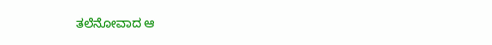ತಲೆನೋವಾದ ಆ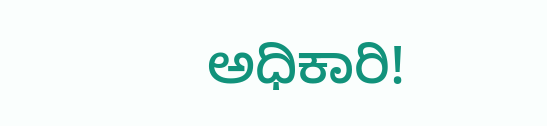ಅಧಿಕಾರಿ!